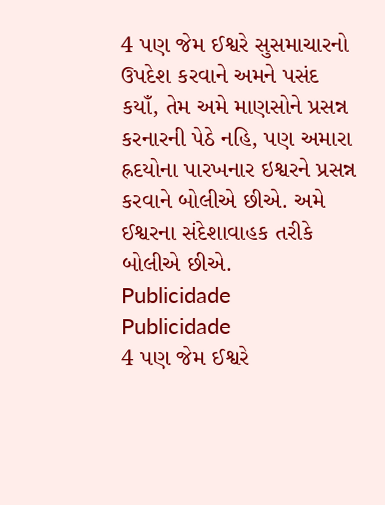4 પણ જેમ ઈશ્વરે સુસમાચારનો ઉપદેશ કરવાને અમને પસંદ કયાઁ, તેમ અમે માણસોને પ્રસન્ન કરનારની પેઠે નહિ, પણ અમારા હ્રદયોના પારખનાર ઇશ્વરને પ્રસન્ન કરવાને બોલીએ છીએ. અમે ઈશ્વરના સંદેશાવાહક તરીકે બોલીએ છીએ.
Publicidade
Publicidade
4 પણ જેમ ઈશ્વરે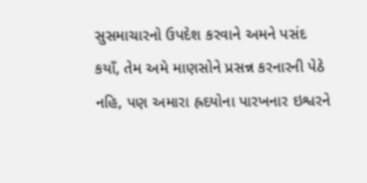સુસમાચારનો ઉપદેશ કરવાને અમને પસંદ કયાઁ, તેમ અમે માણસોને પ્રસન્ન કરનારની પેઠે નહિ, પણ અમારા હ્રદયોના પારખનાર ઇશ્વરને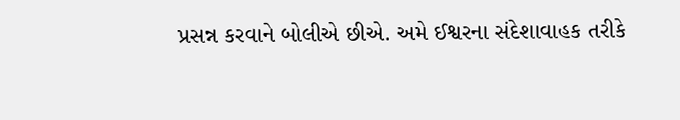પ્રસન્ન કરવાને બોલીએ છીએ. અમે ઈશ્વરના સંદેશાવાહક તરીકે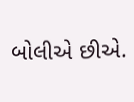બોલીએ છીએ.